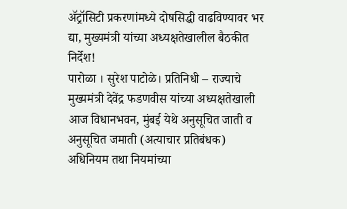ॲट्रॉसिटी प्रकरणांमध्ये दोषसिद्धी वाढविण्यावर भर द्या, मुख्यमंत्री यांच्या अध्यक्षतेखालील बैठकीत निर्देश!
पारोळा । सुरेश पाटोळे। प्रतिनिधी – राज्याचे मुख्यमंत्री देवेंद्र फडणवीस यांच्या अध्यक्षतेखाली आज विधानभवन, मुंबई येथे अनुसूचित जाती व अनुसूचित जमाती (अत्याचार प्रतिबंधक) अधिनियम तथा नियमांच्या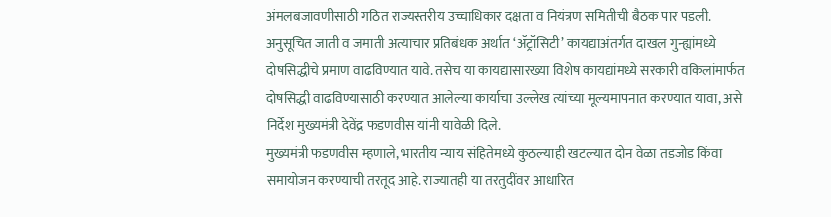अंमलबजावणीसाठी गठित राज्यस्तरीय उच्चाधिकार दक्षता व नियंत्रण समितीची बैठक पार पडली. अनुसूचित जाती व जमाती अत्याचार प्रतिबंधक अर्थात ‘ॲट्रॉसिटी’ कायद्याअंतर्गत दाखल गुन्ह्यांमध्ये दोषसिद्धीचे प्रमाण वाढविण्यात यावे. तसेच या कायद्यासारख्या विशेष कायद्यांमध्ये सरकारी वकिलांमार्फत दोषसिद्धी वाढविण्यासाठी करण्यात आलेल्या कार्याचा उल्लेख त्यांच्या मूल्यमापनात करण्यात यावा, असे निर्देश मुख्यमंत्री देवेंद्र फडणवीस यांनी यावेळी दिले.
मुख्यमंत्री फडणवीस म्हणाले, भारतीय न्याय संहितेमध्ये कुठल्याही खटल्यात दोन वेळा तडजोड किंवा समायोजन करण्याची तरतूद आहे. राज्यातही या तरतुदींवर आधारित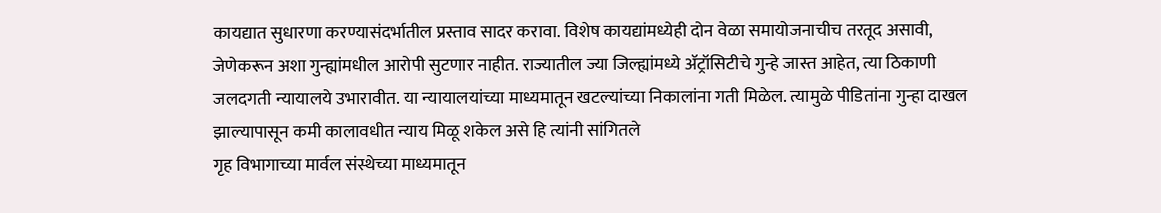कायद्यात सुधारणा करण्यासंदर्भातील प्रस्ताव सादर करावा. विशेष कायद्यांमध्येही दोन वेळा समायोजनाचीच तरतूद असावी, जेणेकरून अशा गुन्ह्यांमधील आरोपी सुटणार नाहीत. राज्यातील ज्या जिल्ह्यांमध्ये ॲट्रॉसिटीचे गुन्हे जास्त आहेत, त्या ठिकाणी जलदगती न्यायालये उभारावीत. या न्यायालयांच्या माध्यमातून खटल्यांच्या निकालांना गती मिळेल. त्यामुळे पीडितांना गुन्हा दाखल झाल्यापासून कमी कालावधीत न्याय मिळू शकेल असे हि त्यांनी सांगितले
गृह विभागाच्या मार्वल संस्थेच्या माध्यमातून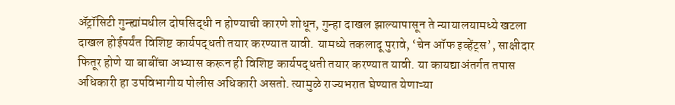ॲट्रॉसिटी गुन्ह्यांमधील दोषसिद्धी न होण्याची कारणे शोधून, गुन्हा दाखल झाल्यापासून ते न्यायालयामध्ये खटला दाखल होईपर्यंत विशिष्ट कार्यपद्धती तयार करण्यात यावी. यामध्ये तकलादू पुरावे, ‘चेन ऑफ इव्हेंट्स’, साक्षीदार फितूर होणे या बाबींचा अभ्यास करून ही विशिष्ट कार्यपद्धती तयार करण्यात यावी. या कायद्याअंतर्गत तपास अधिकारी हा उपविभागीय पोलीस अधिकारी असतो. त्यामुळे राज्यभरात घेण्यात येणाऱ्या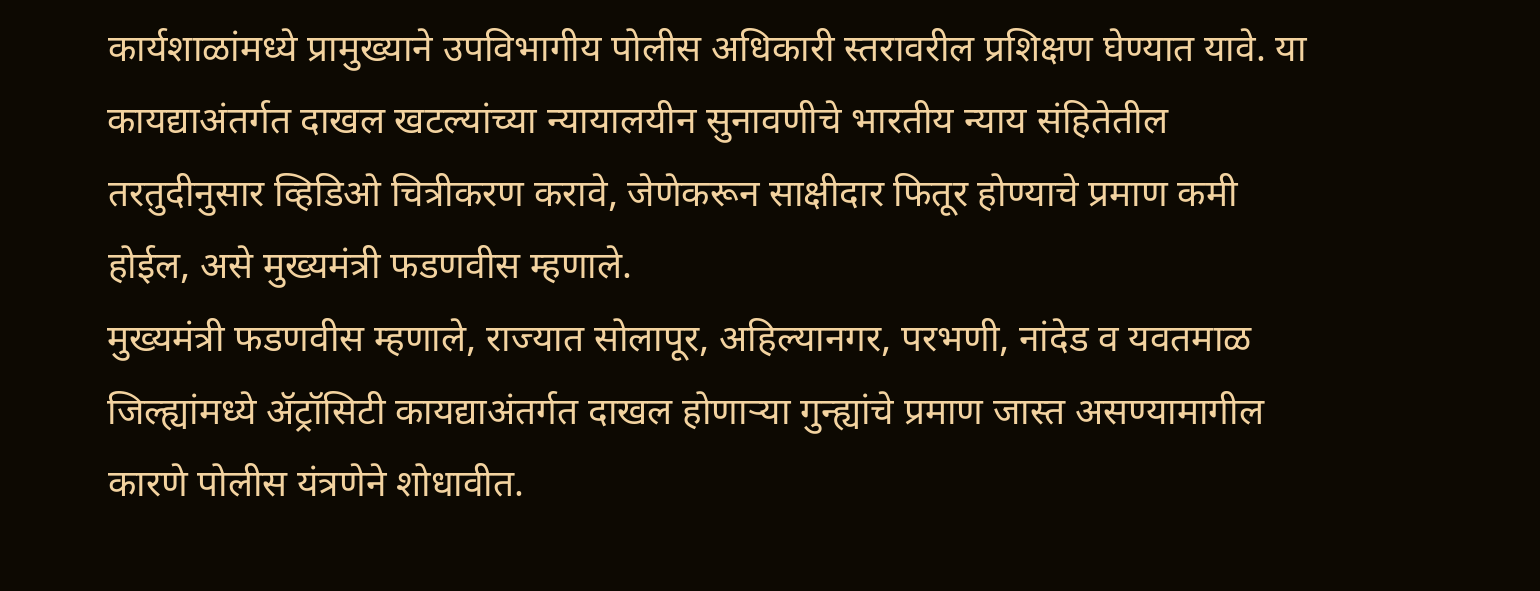कार्यशाळांमध्ये प्रामुख्याने उपविभागीय पोलीस अधिकारी स्तरावरील प्रशिक्षण घेण्यात यावे. या कायद्याअंतर्गत दाखल खटल्यांच्या न्यायालयीन सुनावणीचे भारतीय न्याय संहितेतील तरतुदीनुसार व्हिडिओ चित्रीकरण करावे, जेणेकरून साक्षीदार फितूर होण्याचे प्रमाण कमी होईल, असे मुख्यमंत्री फडणवीस म्हणाले.
मुख्यमंत्री फडणवीस म्हणाले, राज्यात सोलापूर, अहिल्यानगर, परभणी, नांदेड व यवतमाळ जिल्ह्यांमध्ये ॲट्रॉसिटी कायद्याअंतर्गत दाखल होणाऱ्या गुन्ह्यांचे प्रमाण जास्त असण्यामागील कारणे पोलीस यंत्रणेने शोधावीत.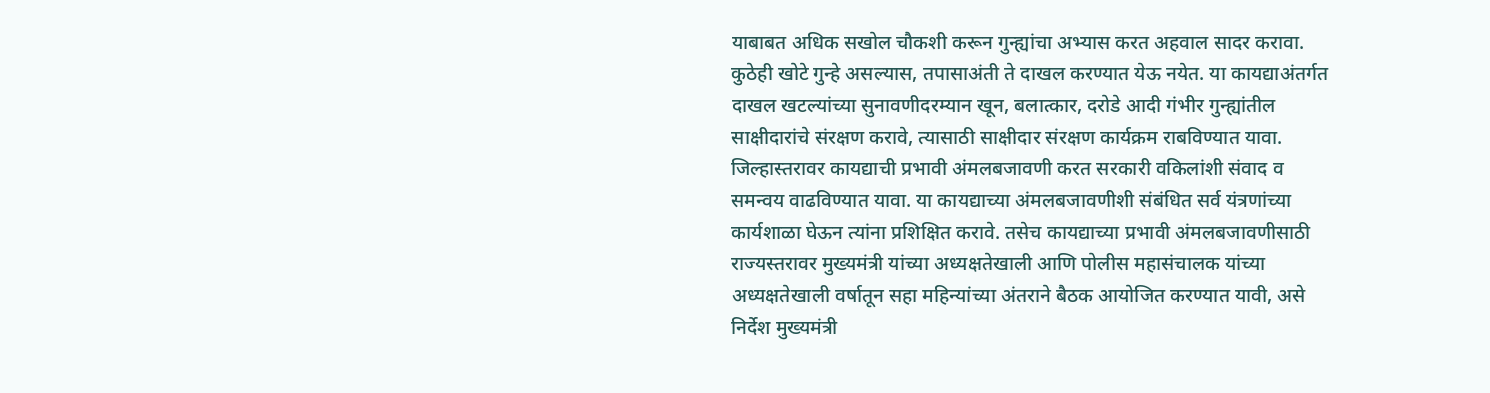याबाबत अधिक सखोल चौकशी करून गुन्ह्यांचा अभ्यास करत अहवाल सादर करावा. कुठेही खोटे गुन्हे असल्यास, तपासाअंती ते दाखल करण्यात येऊ नयेत. या कायद्याअंतर्गत दाखल खटल्यांच्या सुनावणीदरम्यान खून, बलात्कार, दरोडे आदी गंभीर गुन्ह्यांतील साक्षीदारांचे संरक्षण करावे, त्यासाठी साक्षीदार संरक्षण कार्यक्रम राबविण्यात यावा.
जिल्हास्तरावर कायद्याची प्रभावी अंमलबजावणी करत सरकारी वकिलांशी संवाद व समन्वय वाढविण्यात यावा. या कायद्याच्या अंमलबजावणीशी संबंधित सर्व यंत्रणांच्या कार्यशाळा घेऊन त्यांना प्रशिक्षित करावे. तसेच कायद्याच्या प्रभावी अंमलबजावणीसाठी राज्यस्तरावर मुख्यमंत्री यांच्या अध्यक्षतेखाली आणि पोलीस महासंचालक यांच्या अध्यक्षतेखाली वर्षातून सहा महिन्यांच्या अंतराने बैठक आयोजित करण्यात यावी, असे निर्देश मुख्यमंत्री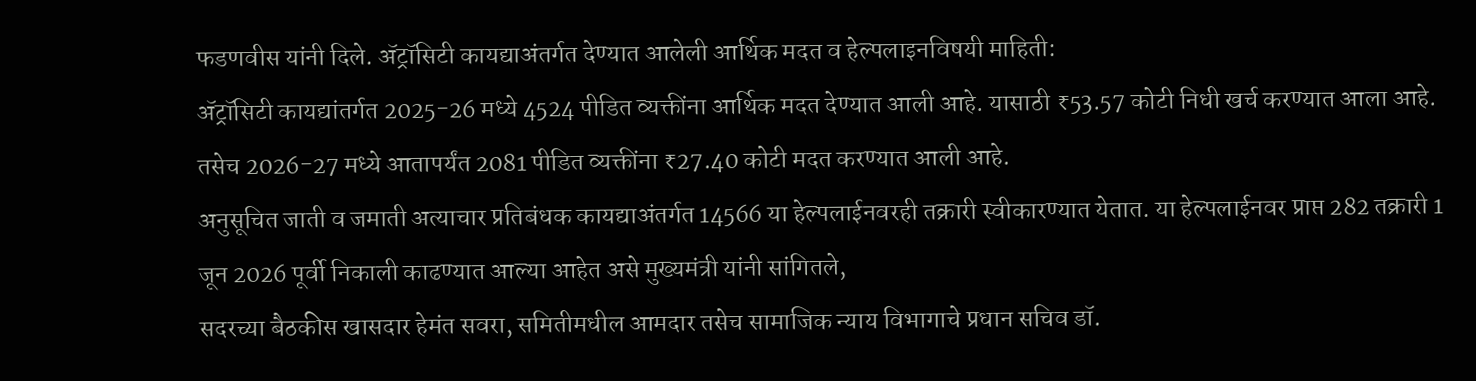फडणवीस यांनी दिले. ॲट्रॉसिटी कायद्याअंतर्गत देण्यात आलेली आर्थिक मदत व हेल्पलाइनविषयी माहिती:
ॲट्रॉसिटी कायद्यांतर्गत 2025-26 मध्ये 4524 पीडित व्यक्तींना आर्थिक मदत देण्यात आली आहे. यासाठी ₹53.57 कोटी निधी खर्च करण्यात आला आहे. तसेच 2026-27 मध्ये आतापर्यंत 2081 पीडित व्यक्तींना ₹27.40 कोटी मदत करण्यात आली आहे.
अनुसूचित जाती व जमाती अत्याचार प्रतिबंधक कायद्याअंतर्गत 14566 या हेल्पलाईनवरही तक्रारी स्वीकारण्यात येतात. या हेल्पलाईनवर प्राप्त 282 तक्रारी 1 जून 2026 पूर्वी निकाली काढण्यात आल्या आहेत असे मुख्यमंत्री यांनी सांगितले,
सदरच्या बैठकीस खासदार हेमंत सवरा, समितीमधील आमदार तसेच सामाजिक न्याय विभागाचे प्रधान सचिव डॉ.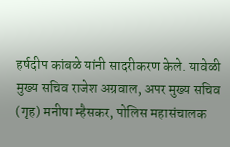हर्षदीप कांबळे यांनी सादरीकरण केले. यावेळी मुख्य सचिव राजेश अग्रवाल, अपर मुख्य सचिव (गृह) मनीषा म्हैसकर, पोलिस महासंचालक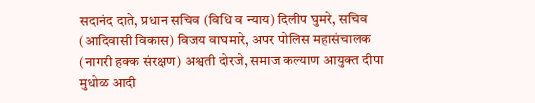सदानंद दाते, प्रधान सचिव (विधि व न्याय) दिलीप घुमरे, सचिव (आदिवासी विकास) विजय वाघमारे, अपर पोलिस महासंचालक (नागरी हक्क संरक्षण) अश्वती दोरजे, समाज कल्याण आयुक्त दीपा मुधोळ आदी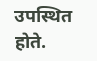उपस्थित होते.